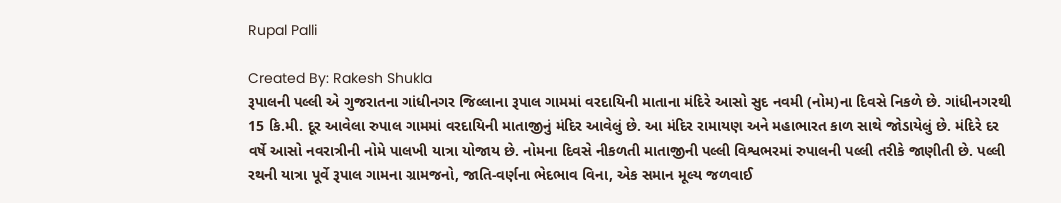Rupal Palli

Created By: Rakesh Shukla
રૂપાલની પલ્લી એ ગુજરાતના ગાંધીનગર જિલ્લાના રૂપાલ ગામમાં વરદાયિની માતાના મંદિરે આસો સુદ નવમી (નોમ)ના દિવસે નિકળે છે. ગાંધીનગરથી 15 કિ.મી. દૂર આવેલા રુપાલ ગામમાં વરદાયિની માતાજીનું મંદિર આવેલું છે. આ મંદિર રામાયણ અને મહાભારત કાળ સાથે જોડાયેલું છે. મંદિરે દર વર્ષે આસો નવરાત્રીની નોમે પાલખી યાત્રા યોજાય છે. નોમના દિવસે નીકળતી માતાજીની પલ્લી વિશ્વભરમાં રુપાલની પલ્લી તરીકે જાણીતી છે. પલ્લી રથની યાત્રા પૂર્વે રૂપાલ ગામના ગ્રામજનો, જાતિ-વર્ણના ભેદભાવ વિના, એક સમાન મૂલ્ય જળવાઈ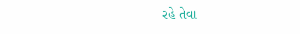રહે તેવા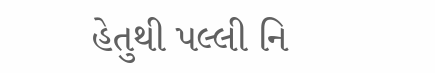હેતુથી પલ્લી નિ